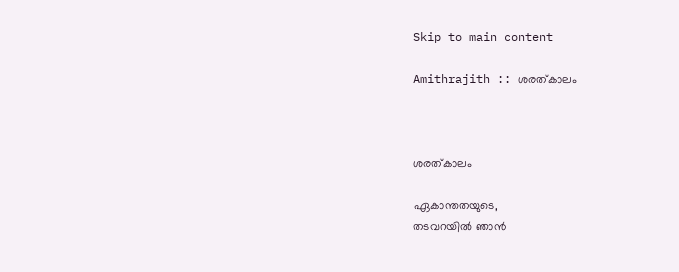Skip to main content

Amithrajith :: ശരത്കാലം



ശരത്കാലം

ഏകാന്തതയുടെ,
തടവറയിൽ ഞാന്‍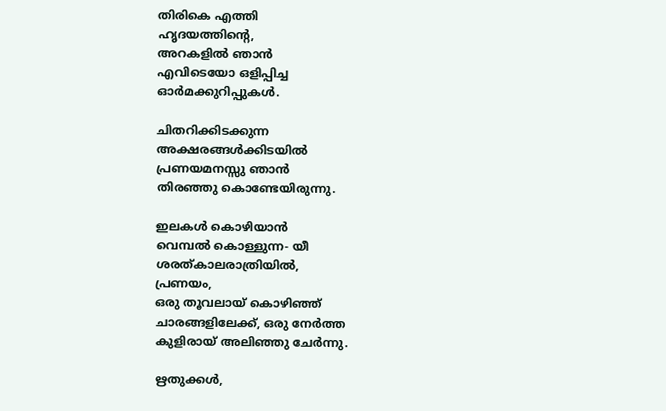തിരികെ എത്തി
ഹൃദയത്തിന്റെ,
അറകളില്‍ ഞാന്‍
എവിടെയോ ഒളിപ്പിച്ച
ഓര്‍മക്കുറിപ്പുകള്‍.

ചിതറിക്കിടക്കുന്ന
അക്ഷരങ്ങള്‍ക്കിടയില്‍
പ്രണയമനസ്സു ഞാൻ
തിരഞ്ഞു കൊണ്ടേയിരുന്നു.

ഇലകള്‍ കൊഴിയാന്‍
വെമ്പൽ കൊള്ളുന്ന- യീ
ശരത്കാലരാത്രിയില്‍,
പ്രണയം,
ഒരു തൂവലായ് കൊഴിഞ്ഞ്
ചാരങ്ങളിലേക്ക്, ഒരു നേര്‍ത്ത
കുളിരായ് അലിഞ്ഞു ചേര്‍ന്നു.

ഋതുക്കള്‍,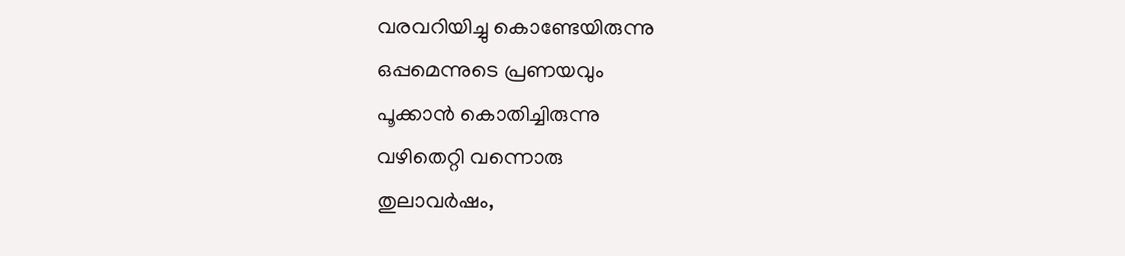വരവറിയിച്ചു കൊണ്ടേയിരുന്നു
ഒപ്പമെന്നുടെ പ്രണയവും
പൂക്കാന്‍ കൊതിച്ചിരുന്നു
വഴിതെറ്റി വന്നൊരു
തുലാവര്‍ഷം,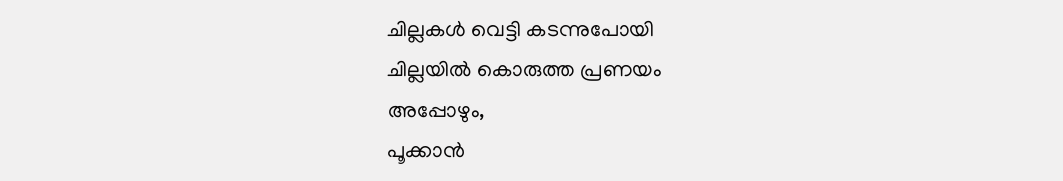ചില്ലകള്‍ വെട്ടി കടന്നുപോയി
ചില്ലയില്‍ കൊരുത്ത പ്രണയം
അപ്പോഴും,
പൂക്കാന്‍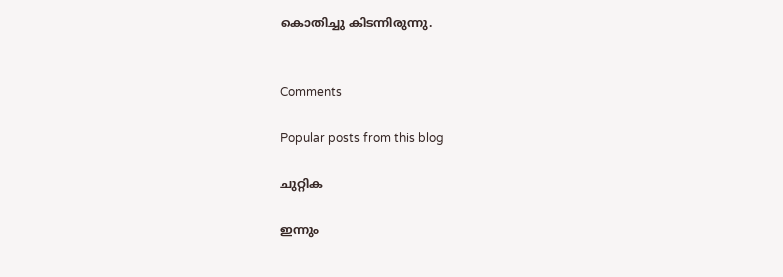കൊതിച്ചു കിടന്നിരുന്നു.


Comments

Popular posts from this blog

ചുറ്റിക

ഇന്നും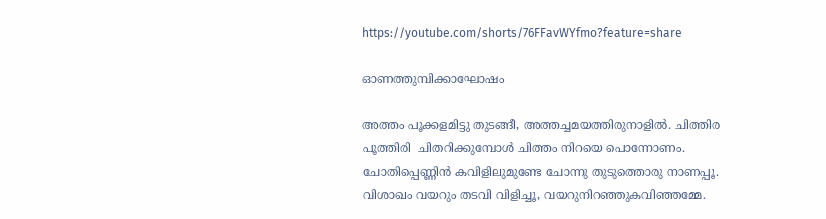https://youtube.com/shorts/76FFavWYfmo?feature=share

ഓണത്തുമ്പിക്കാഘോഷം

അത്തം പൂക്കളമിട്ടു തുടങ്ങീ, അത്തച്ചമയത്തിരുനാളിൽ. ചിത്തിര പൂത്തിരി  ചിതറിക്കുമ്പോൾ ചിത്തം നിറയെ പൊന്നോണം. ചോതിപ്പെണ്ണിൻ കവിളിലുമുണ്ടേ ചോന്നു തുടുത്തൊരു നാണപ്പൂ. വിശാഖം വയറും തടവി വിളിച്ചൂ, വയറുനിറഞ്ഞുകവിഞ്ഞമ്മേ.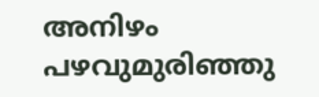അനിഴം പഴവുമുരിഞ്ഞു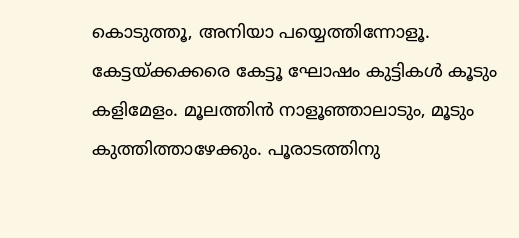കൊടുത്തൂ, അനിയാ പയ്യെത്തിന്നോളൂ. കേട്ടയ്ക്കക്കരെ കേട്ടൂ ഘോഷം കുട്ടികൾ കൂടും കളിമേളം. മൂലത്തിൻ നാളൂഞ്ഞാലാടും, മൂടും കുത്തിത്താഴേക്കും. പൂരാടത്തിനു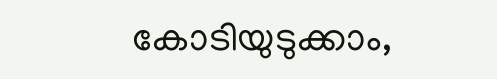കോടിയുടുക്കാം,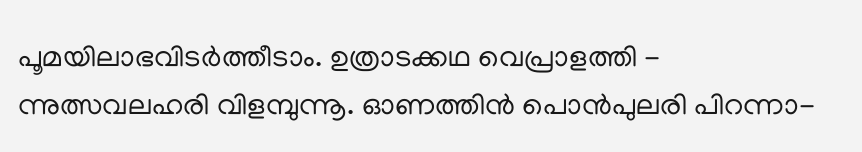പൂമയിലാഭവിടർത്തീടാം. ഉത്രാടക്കഥ വെപ്രാളത്തി - ന്നുത്സവലഹരി വിളമ്പുന്നൂ. ഓണത്തിൻ പൊൻപുലരി പിറന്നാ-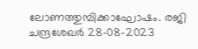ലോണത്തുമ്പിക്കാഘോഷം. രജി ചന്ദ്രശേഖർ 28-08-2023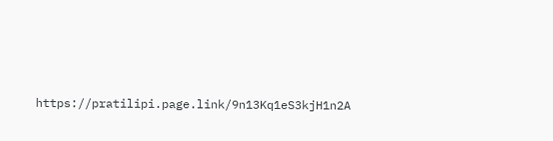https://pratilipi.page.link/9n13Kq1eS3kjH1n2A